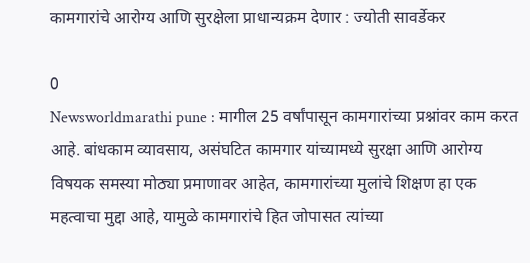कामगारांचे आरोग्य आणि सुरक्षेला प्राधान्यक्रम देणार : ज्योती सावर्डेकर

0
Newsworldmarathi pune : मागील 25 वर्षांपासून कामगारांच्या प्रश्नांवर काम करत आहे. बांधकाम व्यावसाय, असंघटित कामगार यांच्यामध्ये सुरक्षा आणि आरोग्य विषयक समस्या मोठ्या प्रमाणावर आहेत, कामगारांच्या मुलांचे शिक्षण हा एक महत्वाचा मुद्दा आहे, यामुळे कामगारांचे हित जोपासत त्यांच्या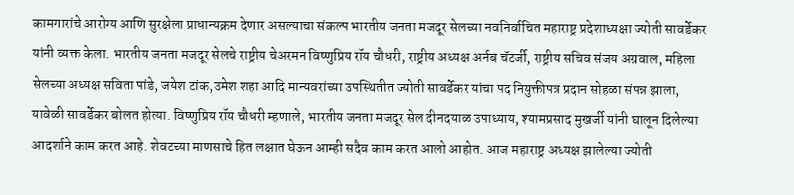कामगारांचे आरोग्य आणि सुरक्षेला प्राधान्यक्रम देणार असल्याचा संकल्प भारतीय जनता मजदूर सेलच्या नवनिर्वाचित महाराष्ट्र प्रदेशाध्यक्षा ज्योती सावर्डेकर यांनी व्यक्त केला. भारतीय जनता मजदूर सेलचे राष्ट्रीय चेअरमन विष्णुप्रिय रॉय चौधरी, राष्ट्रीय अध्यक्ष अर्नब चॅटर्जी, राष्ट्रीय सचिव संजय अग्रवाल, महिला सेलच्या अध्यक्ष सविता पांडे, जयेश टांक,उमेश शहा आदि मान्यवरांच्या उपस्थितीत ज्योती सावर्डेकर यांचा पद नियुक्तीपत्र प्रदान सोहळा संपन्न झाला, यावेळी सावर्डेकर बोलत होत्या. विष्णुप्रिय रॉय चौधरी म्हणाले, भारतीय जनता मजदूर सेल दीनदयाळ उपाध्याय, श्यामप्रसाद मुखर्जी यांनी घालून दिलेल्या आदर्शाने काम करत आहे. शेवटच्या माणसाचे हित लक्षात घेऊन आम्ही सदैव काम करत आलो आहोत. आज महाराष्ट्र अध्यक्ष झालेल्या ज्योती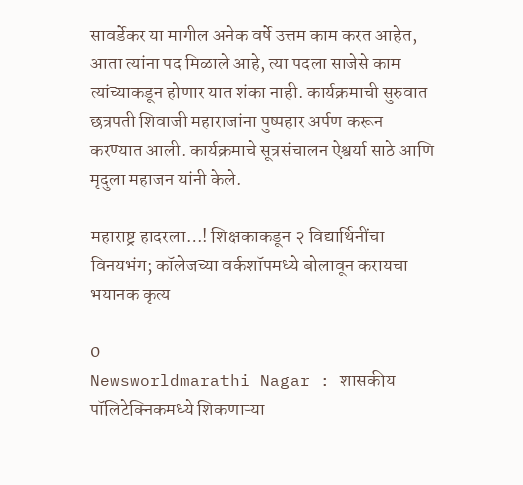सावर्डेकर या मागील अनेक वर्षे उत्तम काम करत आहेत, आता त्यांना पद मिळाले आहे, त्या पदला साजेसे काम त्यांच्याकडून होणार यात शंका नाही. कार्यक्रमाची सुरुवात छत्रपती शिवाजी महाराजांना पुष्पहार अर्पण करून करण्यात आली. कार्यक्रमाचे सूत्रसंचालन ऐश्वर्या साठे आणि मृदुला महाजन यांनी केले.

महाराष्ट्र हादरला…! शिक्षकाकडून २ विद्यार्थिनींचा विनयभंग; कॉलेजच्या वर्कशॉपमध्ये बोलावून करायचा भयानक कृत्य

0
Newsworldmarathi Nagar : शासकीय पॉलिटेक्निकमध्ये शिकणाऱ्या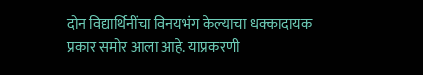दोन विद्यार्थिनींचा विनयभंग केल्याचा धक्कादायक प्रकार समोर आला आहे. याप्रकरणी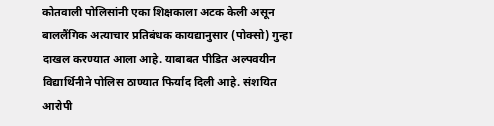कोतवाली पोलिसांनी एका शिक्षकाला अटक केली असून बाललैंगिक अत्याचार प्रतिबंधक कायद्यानुसार (पोक्सो) गुन्हा दाखल करण्यात आला आहे. याबाबत पीडित अल्पवयीन विद्यार्थिनीने पोलिस ठाण्यात फिर्याद दिली आहे. संशयित आरोपी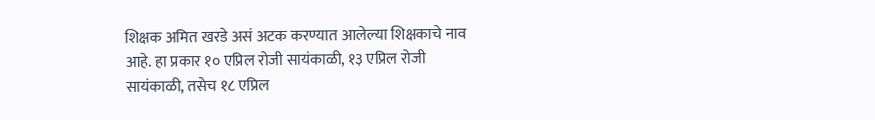शिक्षक अमित खरडे असं अटक करण्यात आलेल्या शिक्षकाचे नाव आहे. हा प्रकार १० एप्रिल रोजी सायंकाळी, १३ एप्रिल रोजी सायंकाळी, तसेच १८ एप्रिल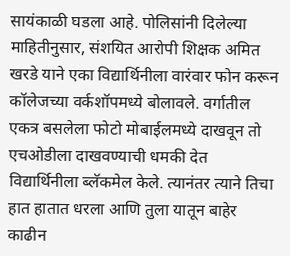सायंकाळी घडला आहे. पोलिसांनी दिलेल्या माहितीनुसार, संशयित आरोपी शिक्षक अमित खरडे याने एका विद्यार्थिनीला वारंवार फोन करून कॉलेजच्या वर्कशॉपमध्ये बोलावले. वर्गातील एकत्र बसलेला फोटो मोबाईलमध्ये दाखवून तो एचओडीला दाखवण्याची धमकी देत विद्यार्थिनीला ब्लॅकमेल केले. त्यानंतर त्याने तिचा हात हातात धरला आणि तुला यातून बाहेर काढीन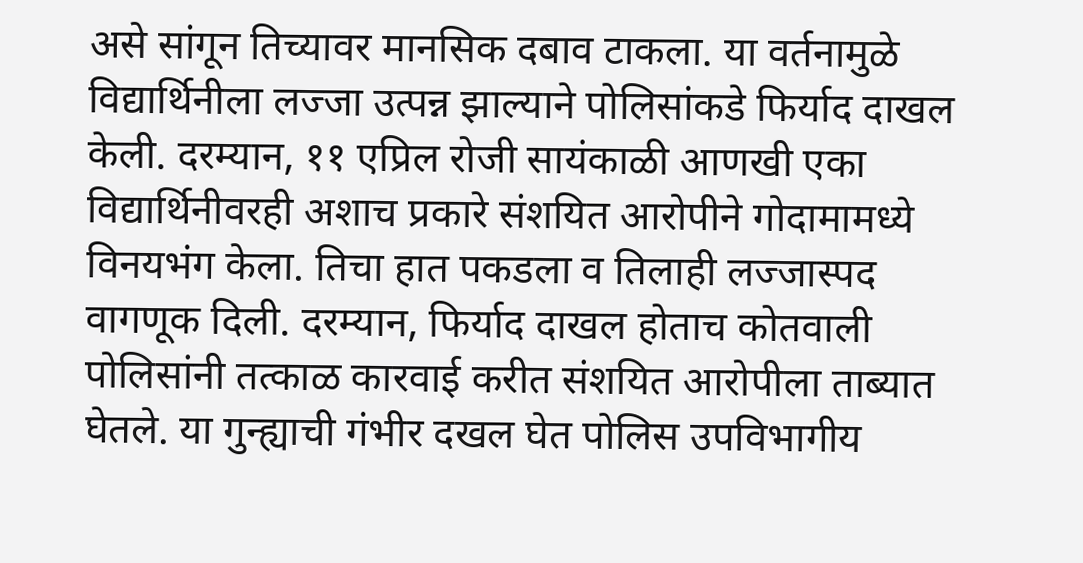असे सांगून तिच्यावर मानसिक दबाव टाकला. या वर्तनामुळे विद्यार्थिनीला लज्जा उत्पन्न झाल्याने पोलिसांकडे फिर्याद दाखल केली. दरम्यान, ११ एप्रिल रोजी सायंकाळी आणखी एका विद्यार्थिनीवरही अशाच प्रकारे संशयित आरोपीने गोदामामध्ये विनयभंग केला. तिचा हात पकडला व तिलाही लज्जास्पद वागणूक दिली. दरम्यान, फिर्याद दाखल होताच कोतवाली पोलिसांनी तत्काळ कारवाई करीत संशयित आरोपीला ताब्यात घेतले. या गुन्ह्याची गंभीर दखल घेत पोलिस उपविभागीय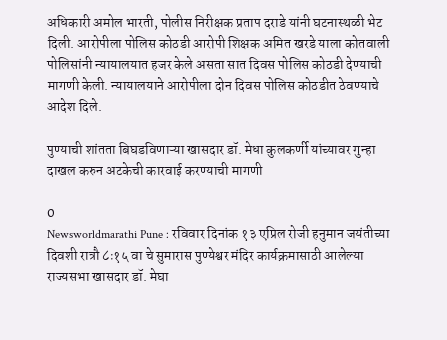अधिकारी अमोल भारती, पोलीस निरीक्षक प्रताप दराडे यांनी घटनास्थळी भेट दिली. आरोपीला पोलिस कोठडी आरोपी शिक्षक अमित खरडे याला कोतवाली पोलिसांनी न्यायालयात हजर केले असता सात दिवस पोलिस कोठडी देण्याची मागणी केली. न्यायालयाने आरोपीला दोन दिवस पोलिस कोठडीत ठेवण्याचे आदेश दिले.

पुण्याची शांतता बिघडविणाऱ्या खासदार डॉ. मेधा कुलकर्णी यांच्यावर गुन्हा दाखल करुन अटकेची कारवाई करण्याची मागणी

0
Newsworldmarathi Pune : रविवार दिनांक १३ एप्रिल रोजी हनुमान जयंतीच्या दिवशी रात्रौ ८ः१५ वा चे सुमारास पुण्येश्वर मंदिर कार्यक्रमासाठी आलेल्या राज्यसभा खासदार डॉ. मेघा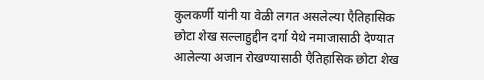कुलकर्णी यांनी या वेळी लगत असलेल्या एैतिहासिक छोटा शेख सल्लाहुद्दीन दर्गा येथे नमाजासाठी देण्यात आलेल्या अजान रोखण्यासाठी एैतिहासिक छोटा शेख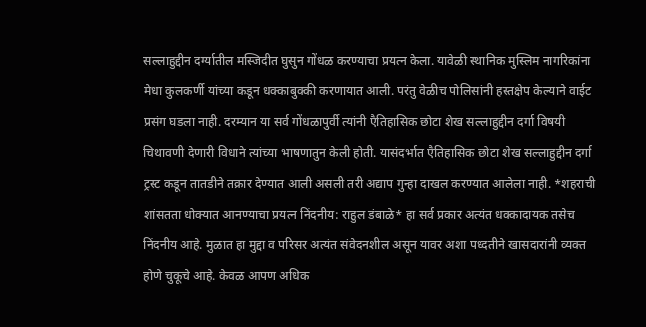सल्लाहुद्दीन दर्ग्यातील मस्जिदीत घुसुन गोंधळ करण्याचा प्रयत्न केला. यावेळी स्थानिक मुस्लिम नागरिकांना मेधा कुलकर्णी यांच्या कडून धक्काबुक्की करणायात आली. परंतु वेळीच पोलिसांनी हस्तक्षेप केल्याने वाईट प्रसंग घडला नाही. दरम्यान या सर्व गोंधळापुर्वी त्यांनी एैतिहासिक छोटा शेख सल्लाहुद्दीन दर्गा विषयी चिथावणी देणारी विधाने त्यांच्या भाषणातुन केली होती. यासंदर्भात एैतिहासिक छोटा शेख सल्लाहुद्दीन दर्गा ट्रस्ट कडून तातडीने तक्रार देण्यात आली असली तरी अद्याप गुन्हा दाखल करण्यात आलेला नाही. *शहराची शांसतता धोक्यात आनण्याचा प्रयत्न निंदनीय: राहुल डंबाळे* हा सर्व प्रकार अत्यंत धक्कादायक तसेच निंदनीय आहे. मुळात हा मुद्दा व परिसर अत्यंत संवेदनशील असून यावर अशा पध्दतीने खासदारांनी व्यक्त होणे चुकूचे आहे. केवळ आपण अधिक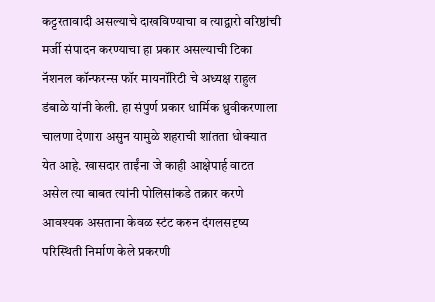कट्टरतावादी असल्याचे दाखविण्याचा व त्याद्वारो वरिष्ठांची मर्जी संपादन करण्याचा हा प्रकार असल्याची टिका नॅशनल कॉन्फरन्स फॉर मायनॉरिटी चे अध्यक्ष राहुल डंबाळे यांनी केली. हा संपुर्ण प्रकार धार्मिक ध्रुवीकरणाला चालणा देणारा असुन यामुळे शहराची शांतता धोक्यात येत आहे. खासदार ताईंना जे काही आक्षेपार्ह वाटत असेल त्या बाबत त्यांनी पोलिसांकडे तक्रार करणे आवश्यक असताना केवळ स्टंट करुन दंगलसदृष्य परिस्थिती निर्माण केले प्रकरणी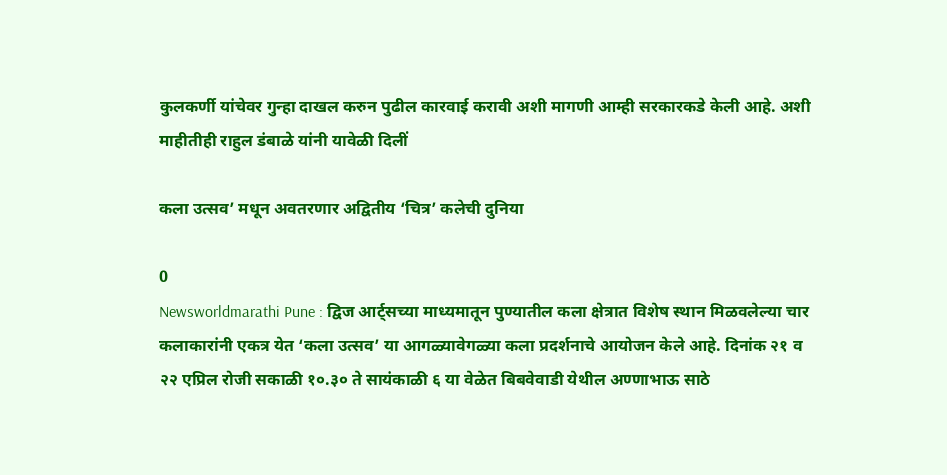कुलकर्णी यांचेवर गुन्हा दाखल करुन पुढील कारवाई करावी अशी मागणी आम्ही सरकारकडे केली आहे. अशी माहीतीही राहुल डंबाळे यांनी यावेळी दिलीं

कला उत्सव’ मधून अवतरणार अद्वितीय ‘चित्र’ कलेची दुनिया

0
Newsworldmarathi Pune : द्विज आर्ट्सच्या माध्यमातून पुण्यातील कला क्षेत्रात विशेष स्थान मिळवलेल्या चार कलाकारांनी एकत्र येत ‘कला उत्सव’ या आगळ्यावेगळ्या कला प्रदर्शनाचे आयोजन केले आहे. दिनांक २१ व २२ एप्रिल रोजी सकाळी १०.३० ते सायंकाळी ६ या वेळेत बिबवेवाडी येथील अण्णाभाऊ साठे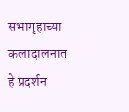सभागृहाच्या कलादालनात हे प्रदर्शन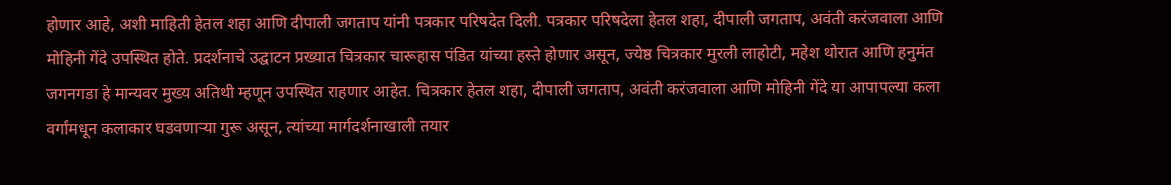होणार आहे, अशी माहिती हेतल शहा आणि दीपाली जगताप यांनी पत्रकार परिषदेत दिली. पत्रकार परिषदेला हेतल शहा, दीपाली जगताप, अवंती करंजवाला आणि मोहिनी गेंदे उपस्थित होते. प्रदर्शनाचे उद्घाटन प्रख्यात चित्रकार चारूहास पंडित यांच्या हस्ते होणार असून, ज्येष्ठ चित्रकार मुरली लाहोटी, महेश थोरात आणि हनुमंत जगनगडा हे मान्यवर मुख्य अतिथी म्हणून उपस्थित राहणार आहेत. चित्रकार हेतल शहा, दीपाली जगताप, अवंती करंजवाला आणि मोहिनी गेंदे या आपापल्या कला वर्गांमधून कलाकार घडवणाऱ्या गुरू असून, त्यांच्या मार्गदर्शनाखाली तयार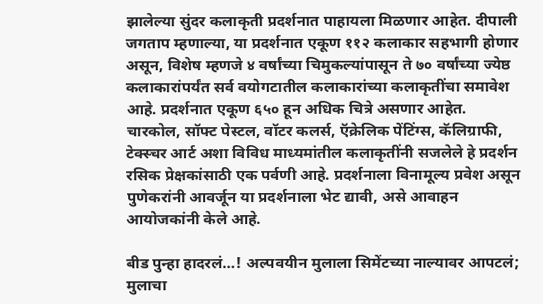झालेल्या सुंदर कलाकृती प्रदर्शनात पाहायला मिळणार आहेत. दीपाली जगताप म्हणाल्या, या प्रदर्शनात एकूण ११२ कलाकार सहभागी होणार असून, विशेष म्हणजे ४ वर्षांच्या चिमुकल्यांपासून ते ७० वर्षांच्या ज्येष्ठ कलाकारांपर्यंत सर्व वयोगटातील कलाकारांच्या कलाकृतींचा समावेश आहे. प्रदर्शनात एकूण ६५० हून अधिक चित्रे असणार आहेत. चारकोल, सॉफ्ट पेस्टल, वॉटर कलर्स, ऍक्रेलिक पेंटिंग्स, कॅलिग्राफी, टेक्स्चर आर्ट अशा विविध माध्यमांतील कलाकृतींनी सजलेले हे प्रदर्शन रसिक प्रेक्षकांसाठी एक पर्वणी आहे. प्रदर्शनाला विनामूल्य प्रवेश असून पुणेकरांनी आवर्जून या प्रदर्शनाला भेट द्यावी, असे आवाहन आयोजकांनी केले आहे.

बीड पुन्हा हादरलं…! अल्पवयीन मुलाला सिमेंटच्या नाल्यावर आपटलं; मुलाचा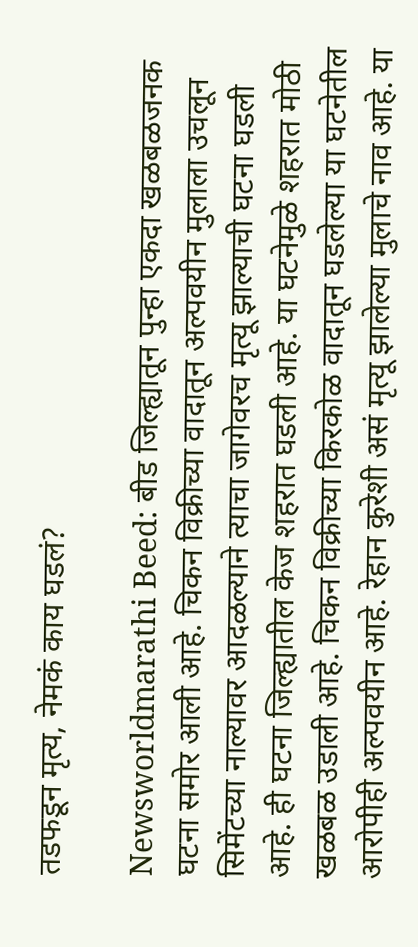तडफडून मृत्य, नेमकं काय घडलं?

Newsworldmarathi Beed: बीड जिल्ह्यातून पुन्हा एकदा खळबळजनक घटना समोर आली आहे. चिकन विक्रीच्या वादातून अल्पवयीन मुलाला उचलून सिमेंटच्या नाल्यावर आदळल्याने त्याचा जागेवरच मृत्यू झाल्याची घटना घडली आहे. ही घटना जिल्ह्यातील केज शहरात घडली आहे. या घटनेमुळे शहरात मोठी खळबळ उडाली आहे. चिकन विक्रीच्या किरकोळ वादातून घडलेल्या या घटनेतील आरोपीही अल्पवयीन आहे. रेहान कुरेशी असं मृत्यू झालेल्या मुलाचे नाव आहे. या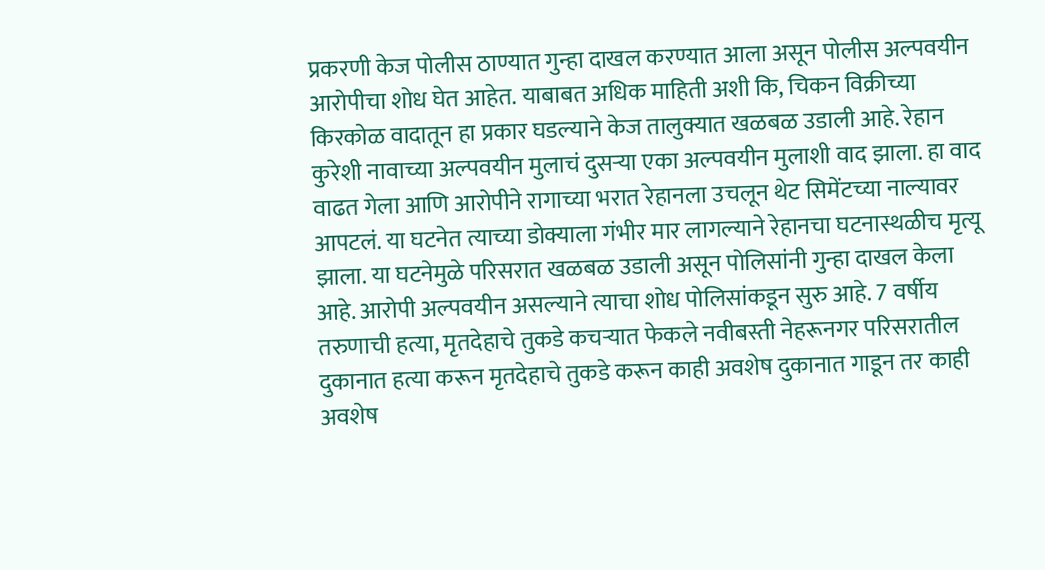प्रकरणी केज पोलीस ठाण्यात गुन्हा दाखल करण्यात आला असून पोलीस अल्पवयीन आरोपीचा शोध घेत आहेत. याबाबत अधिक माहिती अशी कि, चिकन विक्रीच्या किरकोळ वादातून हा प्रकार घडल्याने केज तालुक्यात खळबळ उडाली आहे. रेहान कुरेशी नावाच्या अल्पवयीन मुलाचं दुसऱ्या एका अल्पवयीन मुलाशी वाद झाला. हा वाद वाढत गेला आणि आरोपीने रागाच्या भरात रेहानला उचलून थेट सिमेंटच्या नाल्यावर आपटलं. या घटनेत त्याच्या डोक्याला गंभीर मार लागल्याने रेहानचा घटनास्थळीच मृत्यू झाला. या घटनेमुळे परिसरात खळबळ उडाली असून पोलिसांनी गुन्हा दाखल केला आहे. आरोपी अल्पवयीन असल्याने त्याचा शोध पोलिसांकडून सुरु आहे. 7 वर्षीय तरुणाची हत्या, मृतदेहाचे तुकडे कचऱ्यात फेकले नवीबस्ती नेहरूनगर परिसरातील दुकानात हत्या करून मृतदेहाचे तुकडे करून काही अवशेष दुकानात गाडून तर काही अवशेष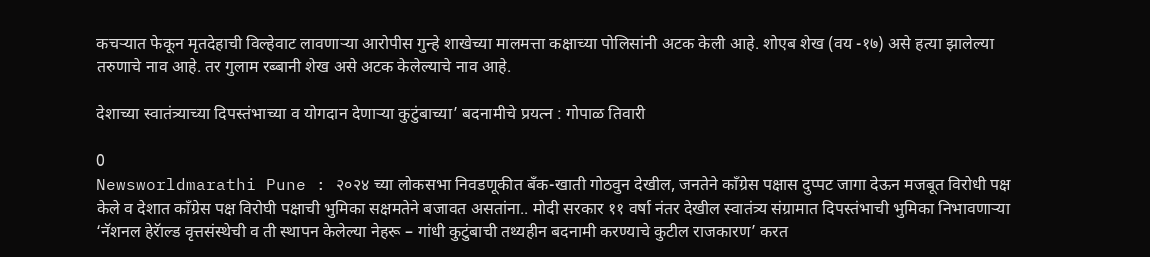कचऱ्यात फेकून मृतदेहाची विल्हेवाट लावणाऱ्या आरोपीस गुन्हे शाखेच्या मालमत्ता कक्षाच्या पोलिसांनी अटक केली आहे. शोएब शेख (वय -१७) असे हत्या झालेल्या तरुणाचे नाव आहे. तर गुलाम रब्बानी शेख असे अटक केलेल्याचे नाव आहे.

देशाच्या स्वातंत्र्याच्या दिपस्तंभाच्या व योगदान देणाऱ्या कुटुंबाच्या’ बदनामीचे प्रयत्न : गोपाळ तिवारी

0
Newsworldmarathi Pune : २०२४ च्या लोकसभा निवडणूकीत बॅंक-खाती गोठवुन देखील, जनतेने काँग्रेस पक्षास दुप्पट जागा देऊन मजबूत विरोधी पक्ष केले व देशात काँग्रेस पक्ष विरोघी पक्षाची भुमिका सक्षमतेने बजावत असतांना.. मोदी सरकार ११ वर्षा नंतर देखील स्वातंत्र्य संग्रामात दिपस्तंभाची भुमिका निभावणाऱ्या ‘नॅशनल हेरॅाल्ड वृत्तसंस्थेची व ती स्थापन केलेल्या नेहरू – गांधी कुटुंबाची तथ्यहीन बदनामी करण्याचे कुटील राजकारण’ करत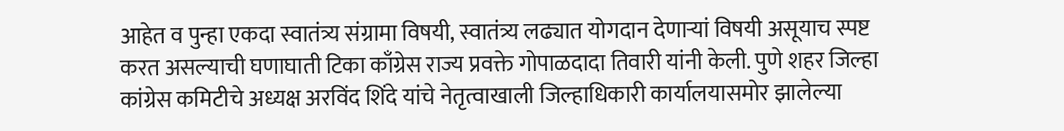आहेत व पुन्हा एकदा स्वातंत्र्य संग्रामा विषयी, स्वातंत्र्य लढ्यात योगदान देणाऱ्यां विषयी असूयाच स्पष्ट करत असल्याची घणाघाती टिका काँग्रेस राज्य प्रवक्ते गोपाळदादा तिवारी यांनी केली. पुणे शहर जिल्हा कांग्रेस कमिटीचे अध्यक्ष अरविंद शिंदे यांचे नेतृत्वाखाली जिल्हाधिकारी कार्यालयासमोर झालेल्या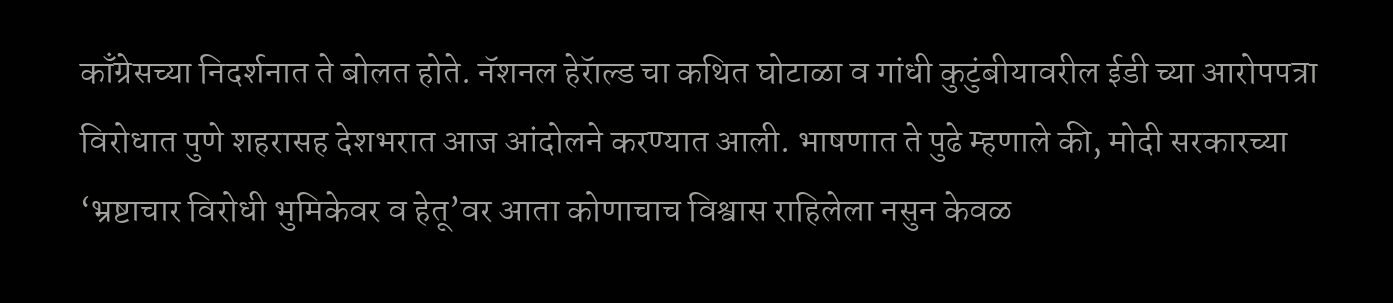काँग्रेसच्या निदर्शनात ते बोलत होते. नॅशनल हेरॅाल्ड चा कथित घोटाळा व गांधी कुटुंबीयावरील ईडी च्या आरोपपत्रा विरोधात पुणे शहरासह देशभरात आज आंदोलने करण्यात आली. भाषणात ते पुढे म्हणाले की, मोदी सरकारच्या ‘भ्रष्टाचार विरोधी भुमिकेवर व हेतू’वर आता कोणाचाच विश्वास राहिलेला नसुन केवळ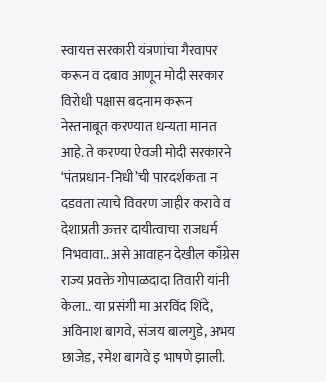स्वायत्त सरकारी यंत्रणांचा गैरवापर करून व दबाव आणून मोदी सरकार विरोधी पक्षास बदनाम करून नेस्तनाबूत करण्यात धन्यता मानत आहे. ते करण्या ऐवजी मोदी सरकारने ‘पंतप्रधान-निधी’ची पारदर्शकता न दडवता त्याचे विवरण जाहीर करावे व देशाप्रती ऊत्तर दायीत्वाचा राजधर्म निभवावा.. असे आवाहन देखील काँग्रेस राज्य प्रवक्ते गोपाळदादा तिवारी यांनी केला.. या प्रसंगी मा अरविंद शिंदे, अविनाश बागवे, संजय बालगुडे, अभय छाजेड, रमेश बागवे इ भाषणे झाली.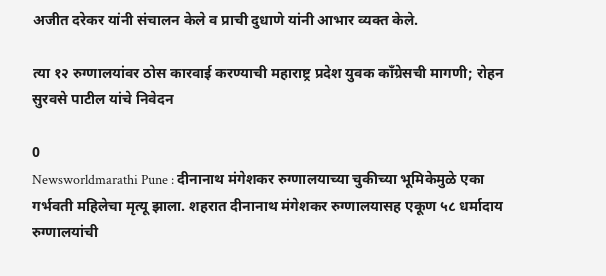अजीत दरेकर यांनी संचालन केले व प्राची दुधाणे यांनी आभार व्यक्त केले.

त्या १२ रुग्णालयांवर ठोस कारवाई करण्याची महाराष्ट्र प्रदेश युवक काँग्रेसची मागणी; रोहन सुरवसे पाटील यांचे निवेदन

0
Newsworldmarathi Pune : दीनानाथ मंगेशकर रुग्णालयाच्या चुकीच्या भूमिकेमुळे एका गर्भवती महिलेचा मृत्यू झाला. शहरात दीनानाथ मंगेशकर रुग्णालयासह एकूण ५८ धर्मादाय रुग्णालयांची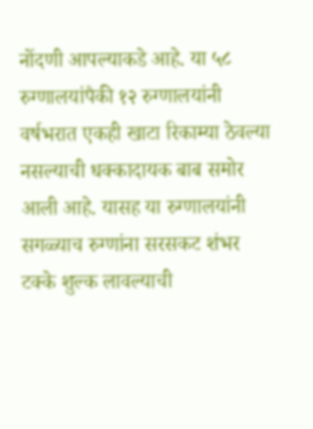नोंदणी आपल्याकडे आहे. या ५८ रुग्णालयांपैकी १२ रुग्णालयांनी वर्षभरात एकही खाटा रिकाम्या ठेवल्या नसल्याची धक्कादायक बाब समोर आली आहे. यासह या रुग्णालयांनी सगळ्याच रुग्णांना सरसकट शंभर टक्के शुल्क लावल्याची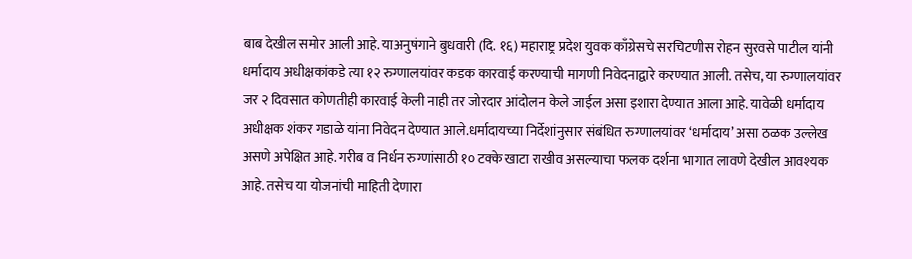बाब देखील समोर आली आहे. याअनुषंगाने बुधवारी (दि. १६) महाराष्ट्र प्रदेश युवक काँग्रेसचे सरचिटणीस रोहन सुरवसे पाटील यांनी धर्मादाय अधीक्षकांकडे त्या १२ रुग्णालयांवर कडक कारवाई करण्याची मागणी निवेदनाद्वारे करण्यात आली. तसेच, या रुग्णालयांवर जर २ दिवसात कोणतीही कारवाई केली नाही तर जोरदार आंदोलन केले जाईल असा इशारा देण्यात आला आहे. यावेळी धर्मादाय अधीक्षक शंकर गडाळे यांना निवेदन देण्यात आले.धर्मादायच्या निर्देशांनुसार संबंधित रुग्णालयांवर ‘धर्मादाय’ असा ठळक उल्लेख असणे अपेक्षित आहे. गरीब व निर्धन रुग्णांसाठी १० टक्के खाटा राखीव असल्याचा फलक दर्शना भागात लावणे देखील आवश्यक आहे. तसेच या योजनांची माहिती देणारा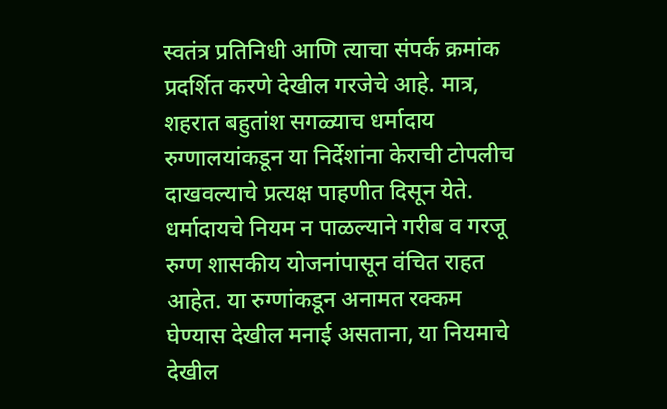स्वतंत्र प्रतिनिधी आणि त्याचा संपर्क क्रमांक प्रदर्शित करणे देखील गरजेचे आहे. मात्र, शहरात बहुतांश सगळ्याच धर्मादाय रुग्णालयांकडून या निर्देशांना केराची टोपलीच दाखवल्याचे प्रत्यक्ष पाहणीत दिसून येते. धर्मादायचे नियम न पाळल्याने गरीब व गरजू रुग्ण शासकीय योजनांपासून वंचित राहत आहेत. या रुग्णांकडून अनामत रक्कम घेण्यास देखील मनाई असताना, या नियमाचे देखील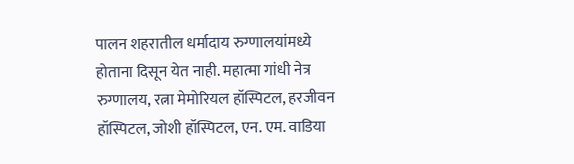पालन शहरातील धर्मादाय रुग्णालयांमध्ये होताना दिसून येत नाही. महात्मा गांधी नेत्र रुग्णालय, रत्ना मेमोरियल हॉस्पिटल, हरजीवन हॉस्पिटल, जोशी हॉस्पिटल, एन. एम. वाडिया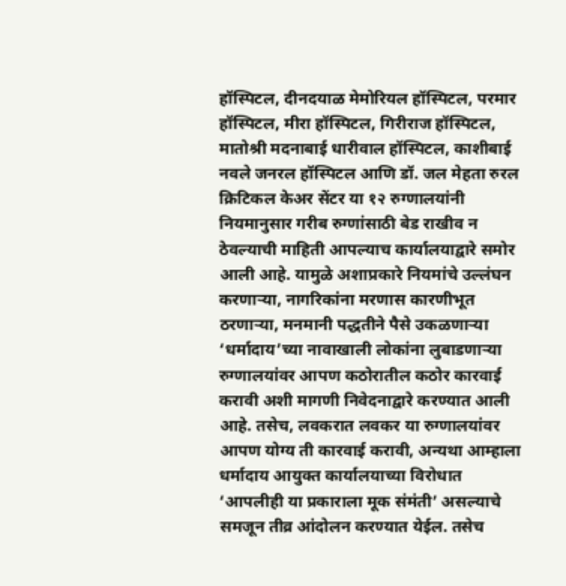हॉस्पिटल, दीनदयाळ मेमोरियल हॉस्पिटल, परमार हॉस्पिटल, मीरा हॉस्पिटल, गिरीराज हॉस्पिटल, मातोश्री मदनाबाई धारीवाल हॉस्पिटल, काशीबाई नवले जनरल हॉस्पिटल आणि डॉ. जल मेहता रुरल क्रिटिकल केअर सेंटर या १२ रुग्णालयांनी नियमानुसार गरीब रुग्णांसाठी बेड राखीव न ठेवल्याची माहिती आपल्याच कार्यालयाद्वारे समोर आली आहे. यामुळे अशाप्रकारे नियमांचे उल्लंघन करणाऱ्या, नागरिकांना मरणास कारणीभूत ठरणाऱ्या, मनमानी पद्धतीने पैसे उकळणाऱ्या ‘धर्मादाय’च्या नावाखाली लोकांना लुबाडणाऱ्या रुग्णालयांवर आपण कठोरातील कठोर कारवाई करावी अशी मागणी निवेदनाद्वारे करण्यात आली आहे. तसेच, लवकरात लवकर या रुग्णालयांवर आपण योग्य ती कारवाई करावी, अन्यथा आम्हाला धर्मादाय आयुक्त कार्यालयाच्या विरोधात ‘आपलीही या प्रकाराला मूक संमंती’ असल्याचे समजून तीव्र आंदोलन करण्यात येईल. तसेच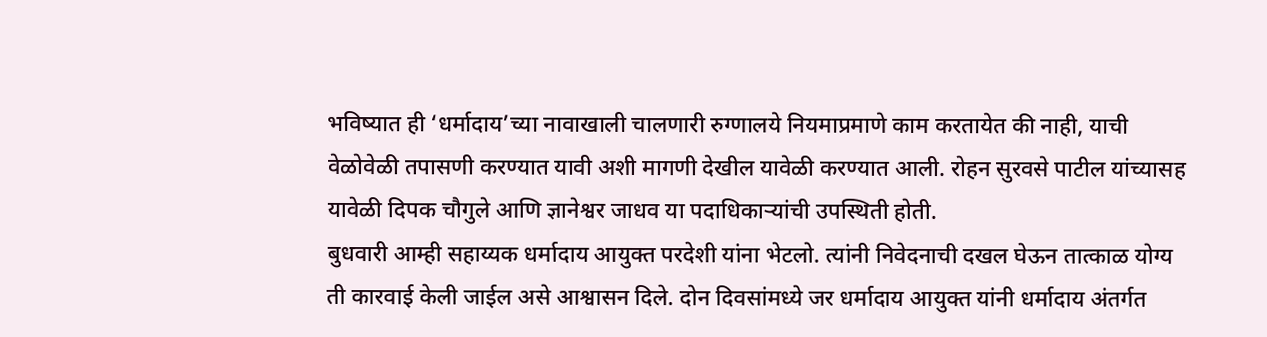भविष्यात ही ‘धर्मादाय’च्या नावाखाली चालणारी रुग्णालये नियमाप्रमाणे काम करतायेत की नाही, याची वेळोवेळी तपासणी करण्यात यावी अशी मागणी देखील यावेळी करण्यात आली. रोहन सुरवसे पाटील यांच्यासह यावेळी दिपक चौगुले आणि ज्ञानेश्वर जाधव या पदाधिकाऱ्यांची उपस्थिती होती.
बुधवारी आम्ही सहाय्यक धर्मादाय आयुक्त परदेशी यांना भेटलो. त्यांनी निवेदनाची दखल घेऊन तात्काळ योग्य ती कारवाई केली जाईल असे आश्वासन दिले. दोन दिवसांमध्ये जर धर्मादाय आयुक्त यांनी धर्मादाय अंतर्गत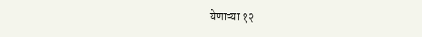येणाऱ्या १२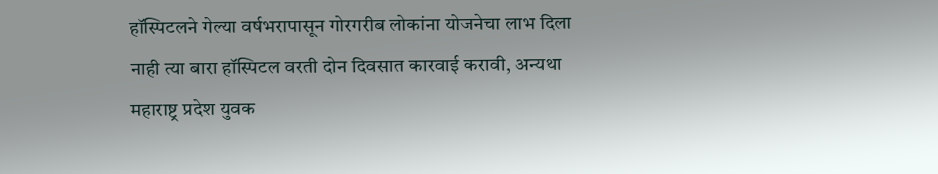हॉस्पिटलने गेल्या वर्षभरापासून गोरगरीब लोकांना योजनेचा लाभ दिला नाही त्या बारा हॉस्पिटल वरती दोन दिवसात कारवाई करावी, अन्यथा महाराष्ट्र प्रदेश युवक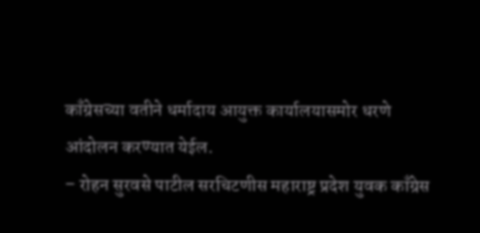काँग्रेसच्या वतीने धर्मादाय आयुक्त कार्यालयासमोर धरणे आंदोलन करण्यात येईल.
– रोहन सुरवसे पाटील सरचिटणीस महाराष्ट्र प्रदेश युवक काँग्रेस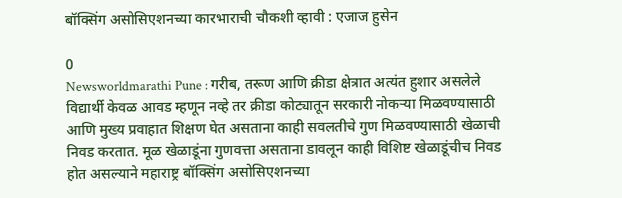बॉक्सिंग असोसिएशनच्या कारभाराची चौकशी व्हावी : एजाज हुसेन

0
Newsworldmarathi Pune : गरीब, तरूण आणि क्रीडा क्षेत्रात अत्यंत हुशार असलेले विद्यार्थी केवळ आवड म्हणून नव्हे तर क्रीडा कोट्यातून सरकारी नोकऱ्या मिळवण्यासाठी आणि मुख्य प्रवाहात शिक्षण घेत असताना काही सवलतीचे गुण मिळवण्यासाठी खेळाची निवड करतात. मूळ खेळाडूंना गुणवत्ता असताना डावलून काही विशिष्ट खेळाडूंचीच निवड होत असल्याने महाराष्ट्र बॉक्सिंग असोसिएशनच्या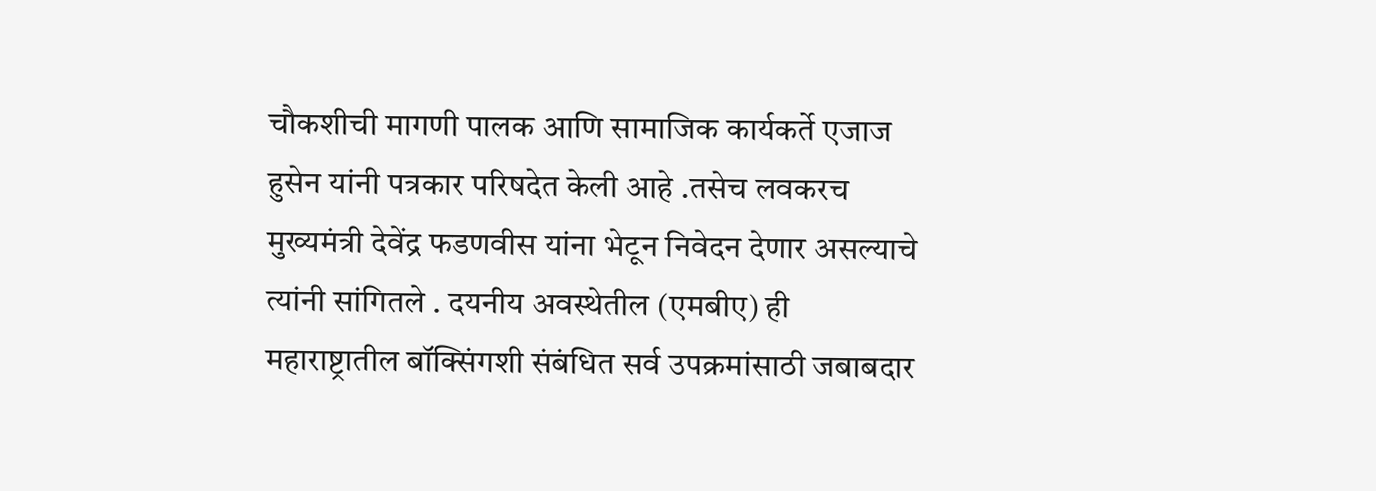चौकशीची मागणी पालक आणि सामाजिक कार्यकर्ते एजाज हुसेन यांनी पत्रकार परिषदेत केली आहे .तसेच लवकरच मुख्यमंत्री देवेंद्र फडणवीस यांना भेटून निवेदन देणार असल्याचे त्यांनी सांगितले . दयनीय अवस्थेतील (एमबीए) ही महाराष्ट्रातील बॉक्सिंगशी संबंधित सर्व उपक्रमांसाठी जबाबदार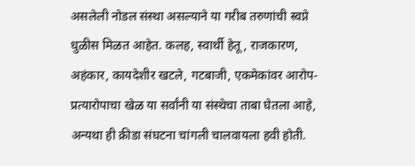असलेली नोडल संस्था असल्याने या गरीब तरुणांची स्वप्ने धुळीस मिळत आहेत. कलह, स्वार्थी हेतू, राजकारण, अहंकार, कायदेशीर खटले, गटबाजी, एकमेकांवर आरोप-प्रत्यारोपाचा खेळ या सर्वांनी या संस्थेचा ताबा घेतला आहे, अन्यथा ही क्रीडा संघटना चांगली चालवायला हवी होती.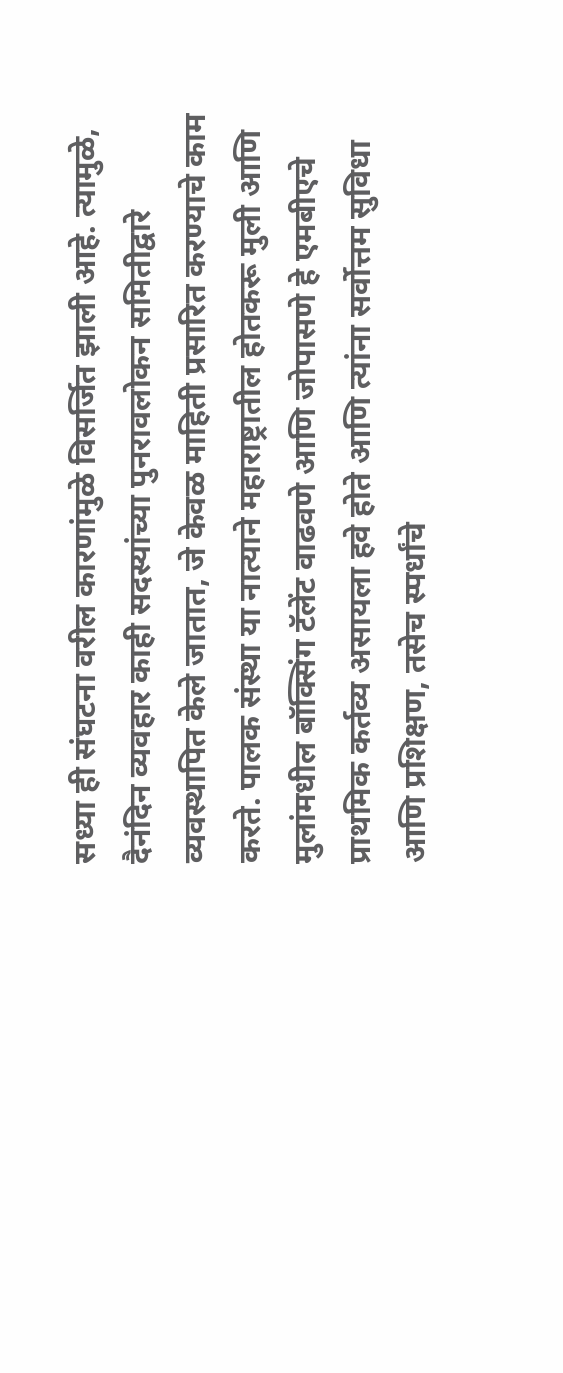सध्या ही संघटना वरील कारणांमुळे विसर्जित झाली आहे. त्यामुळे, दैनंदिन व्यवहार काही सदस्यांच्या पुनरावलोकन समितीद्वारे व्यवस्थापित केले जातात, जे केवळ माहिती प्रसारित करण्याचे काम करते. पालक संस्था या नात्याने महाराष्ट्रातील होतकरू मुली आणि मुलांमधील बॉक्सिंग टॅलेंट वाढवणे आणि जोपासणे हे एमबीएचे प्राथमिक कर्तव्य असायला हवे होते आणि त्यांना सर्वोत्तम सुविधा आणि प्रशिक्षण, तसेच स्पर्धांचे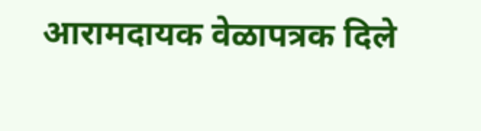आरामदायक वेळापत्रक दिले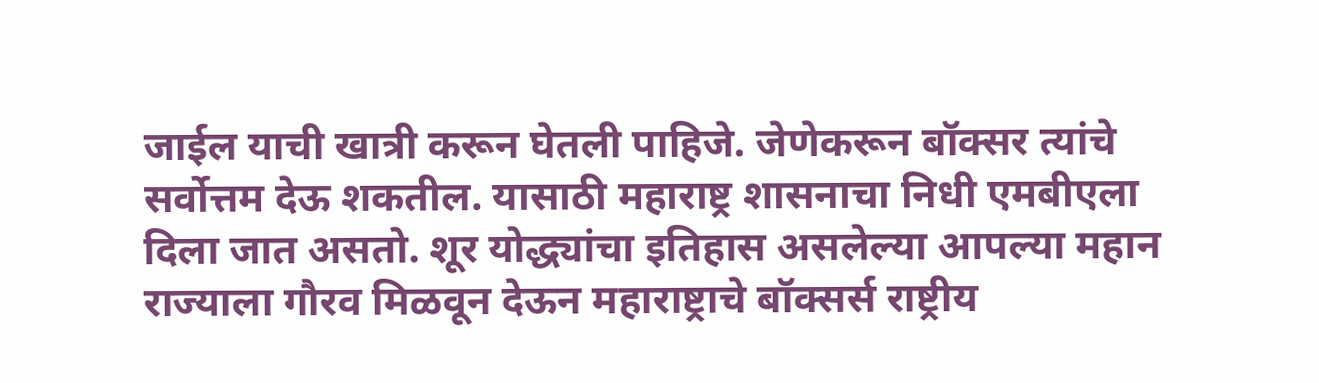जाईल याची खात्री करून घेतली पाहिजे. जेणेकरून बॉक्सर त्यांचे सर्वोत्तम देऊ शकतील. यासाठी महाराष्ट्र शासनाचा निधी एमबीएला दिला जात असतो. शूर योद्ध्यांचा इतिहास असलेल्या आपल्या महान राज्याला गौरव मिळवून देऊन महाराष्ट्राचे बॉक्सर्स राष्ट्रीय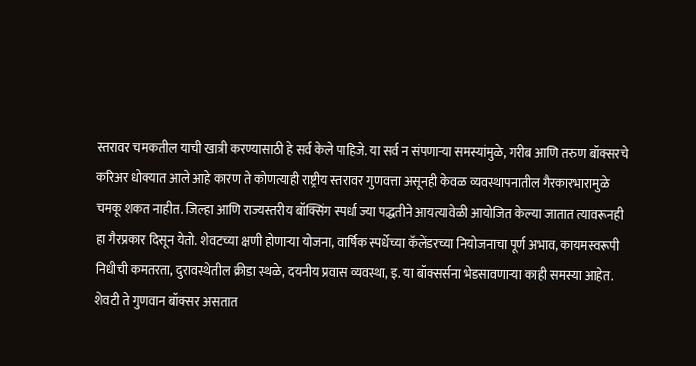स्तरावर चमकतील याची खात्री करण्यासाठी हे सर्व केले पाहिजे. या सर्व न संपणाऱ्या समस्यांमुळे, गरीब आणि तरुण बॉक्सरचे करिअर धोक्यात आले आहे कारण ते कोणत्याही राष्ट्रीय स्तरावर गुणवत्ता असूनही केवळ व्यवस्थापनातील गैरकारभारामुळे चमकू शकत नाहीत. जिल्हा आणि राज्यस्तरीय बॉक्सिंग स्पर्धा ज्या पद्धतीने आयत्यावेळी आयोजित केल्या जातात त्यावरूनही हा गैरप्रकार दिसून येतो. शेवटच्या क्षणी होणाऱ्या योजना, वार्षिक स्पर्धेच्या कॅलेंडरच्या नियोजनाचा पूर्ण अभाव, कायमस्वरूपी निधीची कमतरता, दुरावस्थेतील क्रीडा स्थळे, दयनीय प्रवास व्यवस्था, इ. या बॉक्सर्सना भेडसावणाऱ्या काही समस्या आहेत. शेवटी ते गुणवान बॉक्सर असतात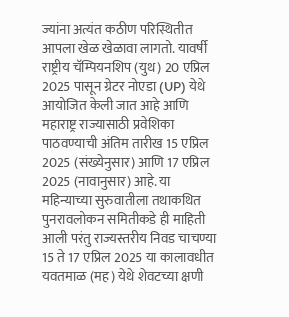ज्यांना अत्यंत कठीण परिस्थितीत आपला खेळ खेळावा लागतो. यावर्षी राष्ट्रीय चॅम्पियनशिप (युथ) 20 एप्रिल 2025 पासून ग्रेटर नोएडा (UP) येथे आयोजित केली जात आहे आणि महाराष्ट्र राज्यासाठी प्रवेशिका पाठवण्याची अंतिम तारीख 15 एप्रिल 2025 (संख्येनुसार) आणि 17 एप्रिल 2025 (नावानुसार) आहे. या महिन्याच्या सुरुवातीला तथाकथित पुनरावलोकन समितीकडे ही माहिती आली परंतु राज्यस्तरीय निवड चाचण्या 15 ते 17 एप्रिल 2025 या कालावधीत यवतमाळ (मह) येथे शेवटच्या क्षणी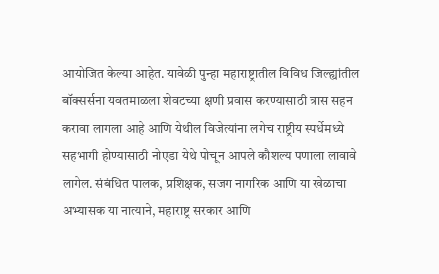आयोजित केल्या आहेत. यावेळी पुन्हा महाराष्ट्रातील विविध जिल्ह्यांतील बॉक्सर्सना यवतमाळला शेवटच्या क्षणी प्रवास करण्यासाठी त्रास सहन करावा लागला आहे आणि येथील विजेत्यांना लगेच राष्ट्रीय स्पर्धेमध्ये सहभागी होण्यासाठी नोएडा येथे पोचून आपले कौशल्य पणाला लावावे लागेल. संबंधित पालक, प्रशिक्षक, सजग नागरिक आणि या खेळाचा अभ्यासक या नात्याने, महाराष्ट्र सरकार आणि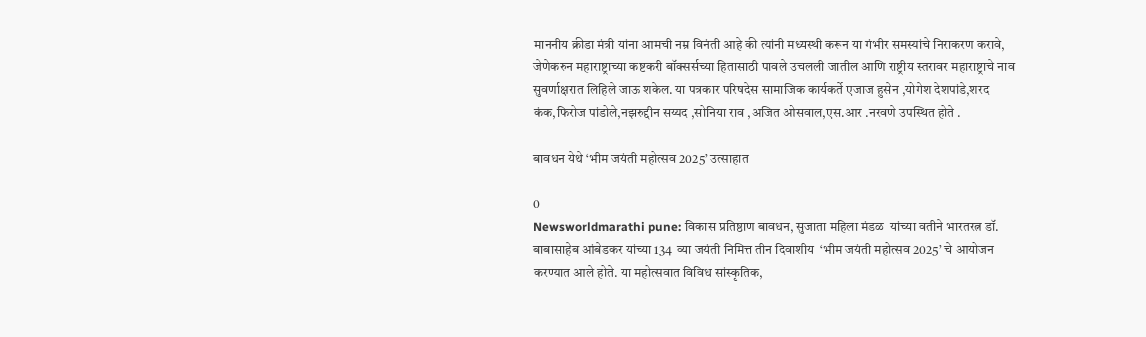माननीय क्रीडा मंत्री यांना आमची नम्र विनंती आहे की त्यांनी मध्यस्थी करून या गंभीर समस्यांचे निराकरण करावे, जेणेकरुन महाराष्ट्राच्या कष्टकरी बॉक्सर्सच्या हितासाठी पावले उचलली जातील आणि राष्ट्रीय स्तरावर महाराष्ट्राचे नाव सुवर्णाक्षरात लिहिले जाऊ शकेल. या पत्रकार परिषदेस सामाजिक कार्यकर्ते एजाज हुसेन ,योगेश देशपांडे,शरद कंक,फिरोज पांडोले,नझरुद्दीन सय्यद ,सोनिया राव ,अजित ओसवाल,एस.आर .नरवणे उपस्थित होते .

बावधन येथे ‘भीम जयंती महोत्सव 2025’ उत्साहात

0
Newsworldmarathi pune: विकास प्रतिष्ठाण बावधन, सुजाता महिला मंडळ  यांच्या वतीने भारतरत्न डॉ. बाबासाहेब आंबेडकर यांच्या 134  व्या जयंती निमित्त तीन दिवाशीय  ‘भीम जयंती महोत्सव 2025’ चे आयोजन करण्यात आले होते. या महोत्सवात विविध सांस्कृतिक,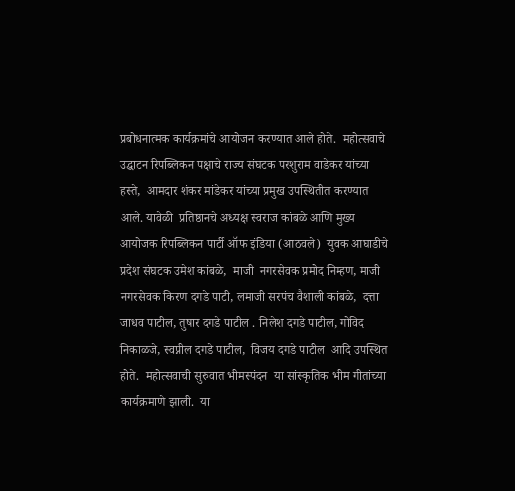प्रबोधनात्मक कार्यक्रमांचे आयोजन करण्यात आले होते.  महोत्सवाचे उद्घाटन रिपब्लिकन पक्षाचे राज्य संघटक परशुराम वाडेकर यांच्या हस्ते,  आमदार शंकर मांडेकर यांच्या प्रमुख उपस्थितीत करण्यात आले. यावेळी  प्रतिष्ठानचे अध्यक्ष स्वराज कांबळे आणि मुख्य आयोजक रिपब्लिकन पार्टी ऑफ इंडिया (आठवले)  युवक आघाडीचे प्रदेश संघटक उमेश कांबळे,  माजी  नगरसेवक प्रमोद निम्हण, माजी नगरसेवक किरण दगडे पाटी, लमाजी सरपंच वैशाली कांबळे,  दत्ता जाधव पाटील, तुषार दगडे पाटील . निलेश दगडे पाटील, गोविद  निकाळजे, स्वप्नील दगडे पाटील,  विजय दगडे पाटील  आदि उपस्थित होते.  महोत्सवाची सुरुवात भीमस्पंदन  या सांस्कृतिक भीम गीतांच्या कार्यक्रमाणे झाली.  या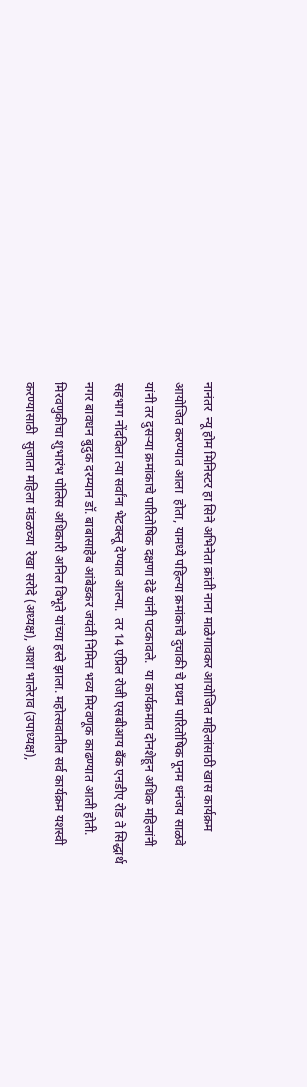नानंतर  न्यू होम मिनिस्टर हा सिने अभिनेता क्रांती नाना माळेगावकर आयोजित महिलांसाठी खास कार्यक्रम आयोजित करण्यात आला  होता, यामध्ये पहिल्या क्रमांकाचे दुचाकी चे प्रथम पारितोषिक पूनम धनंजय साळवे यांनी तर दुसऱ्या क्रमांकाचे पारितोषिक दक्षणा देढे यांनी पटकावले.  या कार्यक्रमात दोनशेहून अधिक महिलांनी सहभाग नोंदविला त्या सर्वांना भेटवस्तू देण्यात आल्या.  तर 14 एप्रिल रोजी एसबीआय बँक एनडीए रोड ते सिद्धार्थ नगर बावधन बुदुक दरम्यान डॉ. बाबासाहेब आंबेडकर जयंती निमित्त भव्य मिरवणूक काढण्यात आली होती.  मिरवणुकीचा शुभारंभ पोलिस अधिकारी अनिल विभूते यांच्या हस्ते झाला. महोत्सवातील सर्व कार्यक्रम यशस्वी करण्यासाठी  सुजाता महिला मंडळच्या  रेखा सरोदे (अध्यक्ष), आशा भालेराव (उपाध्यक्ष),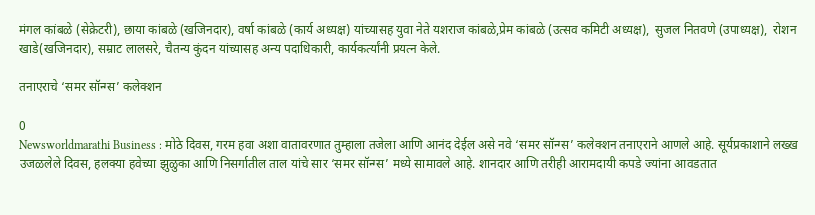मंगल कांबळे (सेक्रेटरी), छाया कांबळे (खजिनदार), वर्षा कांबळे (कार्य अध्यक्ष) यांच्यासह युवा नेते यशराज कांबळे,प्रेम कांबळे (उत्सव कमिटी अध्यक्ष),  सुजल नितवणे (उपाध्यक्ष),  रोशन खाडे(खजिनदार), सम्राट लालसरे, चैतन्य कुंदन यांच्यासह अन्य पदाधिकारी, कार्यकर्त्यांनी प्रयत्न केले.

तनाएराचे ‘समर सॉन्ग्स’ कलेक्शन

0
Newsworldmarathi Business : मोठे दिवस, गरम हवा अशा वातावरणात तुम्हाला तजेला आणि आनंद देईल असे नवे ‘समर सॉन्ग्स’ कलेक्शन तनाएराने आणले आहे. सूर्यप्रकाशाने लख्ख उजळलेले दिवस, हलक्या हवेच्या झुळुका आणि निसर्गातील ताल यांचे सार ‘समर सॉन्ग्स’ मध्ये सामावले आहे. शानदार आणि तरीही आरामदायी कपडे ज्यांना आवडतात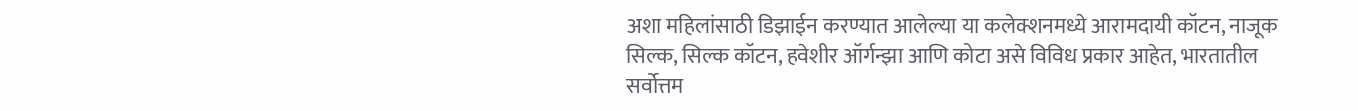अशा महिलांसाठी डिझाईन करण्यात आलेल्या या कलेक्शनमध्ये आरामदायी कॉटन, नाजूक सिल्क, सिल्क कॉटन, हवेशीर ऑर्गन्झा आणि कोटा असे विविध प्रकार आहेत, भारतातील सर्वोत्तम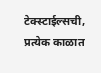टेक्स्टाईल्सची, प्रत्येक काळात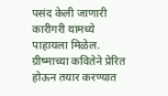पसंद केली जाणारी कारीगरी यामध्ये पाहायला मिळेल. ग्रीष्माच्या कवितेने प्रेरित होऊन तयार करण्यात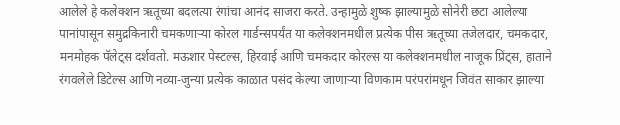आलेले हे कलेक्शन ऋतूच्या बदलत्या रंगांचा आनंद साजरा करते. उन्हामुळे शुष्क झाल्यामुळे सोनेरी छटा आलेल्या पानांपासून समुद्रकिनारी चमकणाऱ्या कोरल गार्डन्सपर्यंत या कलेक्शनमधील प्रत्येक पीस ऋतूच्या तजेलदार, चमकदार, मनमोहक पॅलेट्स दर्शवतो. मऊशार पेस्टल्स, हिरवाई आणि चमकदार कोरल्स या कलेक्शनमधील नाजूक प्रिंट्स, हाताने रंगवलेले डिटेल्स आणि नव्या-जुन्या प्रत्येक काळात पसंद केल्या जाणाऱ्या विणकाम परंपरांमधून जिवंत साकार झाल्या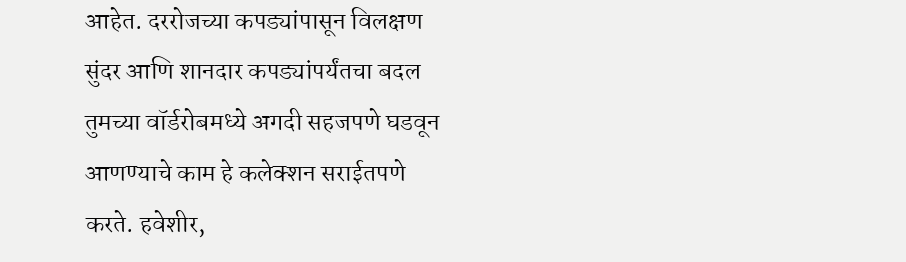आहेत. दररोजच्या कपड्यांपासून विलक्षण सुंदर आणि शानदार कपड्यांपर्यंतचा बदल तुमच्या वॉर्डरोबमध्ये अगदी सहजपणे घडवून आणण्याचे काम हे कलेक्शन सराईतपणे करते. हवेशीर,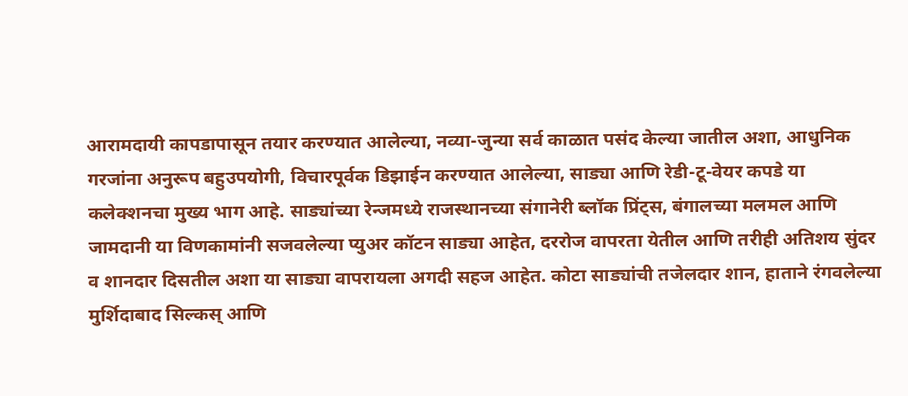आरामदायी कापडापासून तयार करण्यात आलेल्या, नव्या-जुन्या सर्व काळात पसंद केल्या जातील अशा, आधुनिक गरजांना अनुरूप बहुउपयोगी, विचारपूर्वक डिझाईन करण्यात आलेल्या, साड्या आणि रेडी-टू-वेयर कपडे या कलेक्शनचा मुख्य भाग आहे. साड्यांच्या रेन्जमध्ये राजस्थानच्या संगानेरी ब्लॉक प्रिंट्स, बंगालच्या मलमल आणि जामदानी या विणकामांनी सजवलेल्या प्युअर कॉटन साड्या आहेत, दररोज वापरता येतील आणि तरीही अतिशय सुंदर व शानदार दिसतील अशा या साड्या वापरायला अगदी सहज आहेत. कोटा साड्यांची तजेलदार शान, हाताने रंगवलेल्या मुर्शिदाबाद सिल्कस् आणि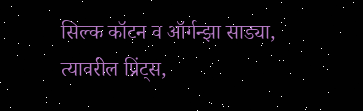सिल्क कॉटन व ऑर्गन्झा साड्या, त्यावरील प्रिंट्स,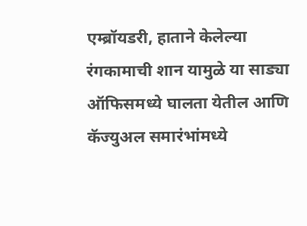एम्ब्रॉयडरी, हाताने केलेल्या रंगकामाची शान यामुळे या साड्या ऑफिसमध्ये घालता येतील आणि कॅज्युअल समारंभांमध्ये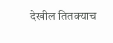देखील तितक्याच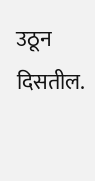उठून दिसतील.